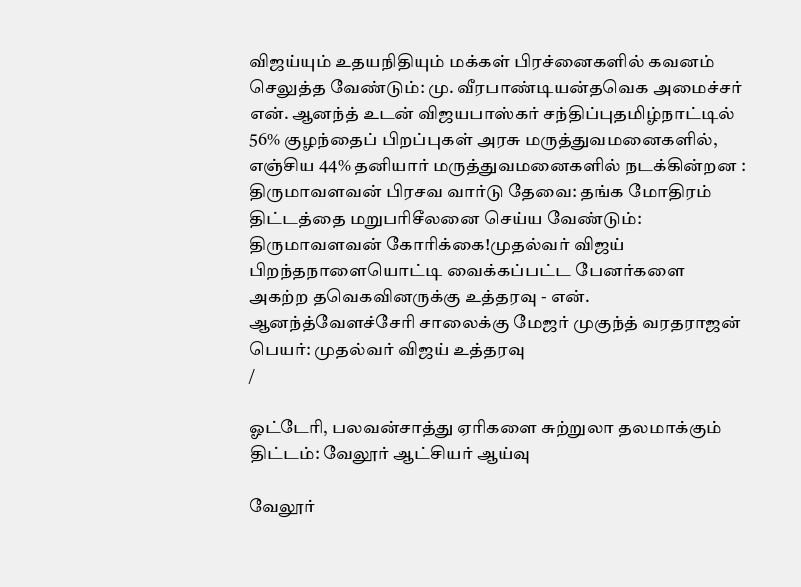விஜய்யும் உதயநிதியும் மக்கள் பிரச்னைகளில் கவனம் செலுத்த வேண்டும்: மு. வீரபாண்டியன்தவெக அமைச்சர் என். ஆனந்த் உடன் விஜயபாஸ்கர் சந்திப்புதமிழ்நாட்டில் 56% குழந்தைப் பிறப்புகள் அரசு மருத்துவமனைகளில், எஞ்சிய 44% தனியார் மருத்துவமனைகளில் நடக்கின்றன : திருமாவளவன் பிரசவ வார்டு தேவை: தங்க மோதிரம் திட்டத்தை மறுபரிசீலனை செய்ய வேண்டும்: திருமாவளவன் கோரிக்கை!முதல்வர் விஜய் பிறந்தநாளையொட்டி வைக்கப்பட்ட பேனர்களை அகற்ற தவெகவினருக்கு உத்தரவு - என். ஆனந்த்வேளச்சேரி சாலைக்கு மேஜர் முகுந்த் வரதராஜன் பெயர்: முதல்வர் விஜய் உத்தரவு
/

ஓட்டேரி, பலவன்சாத்து ஏரிகளை சுற்றுலா தலமாக்கும் திட்டம்: வேலூர் ஆட்சியர் ஆய்வு

வேலூர்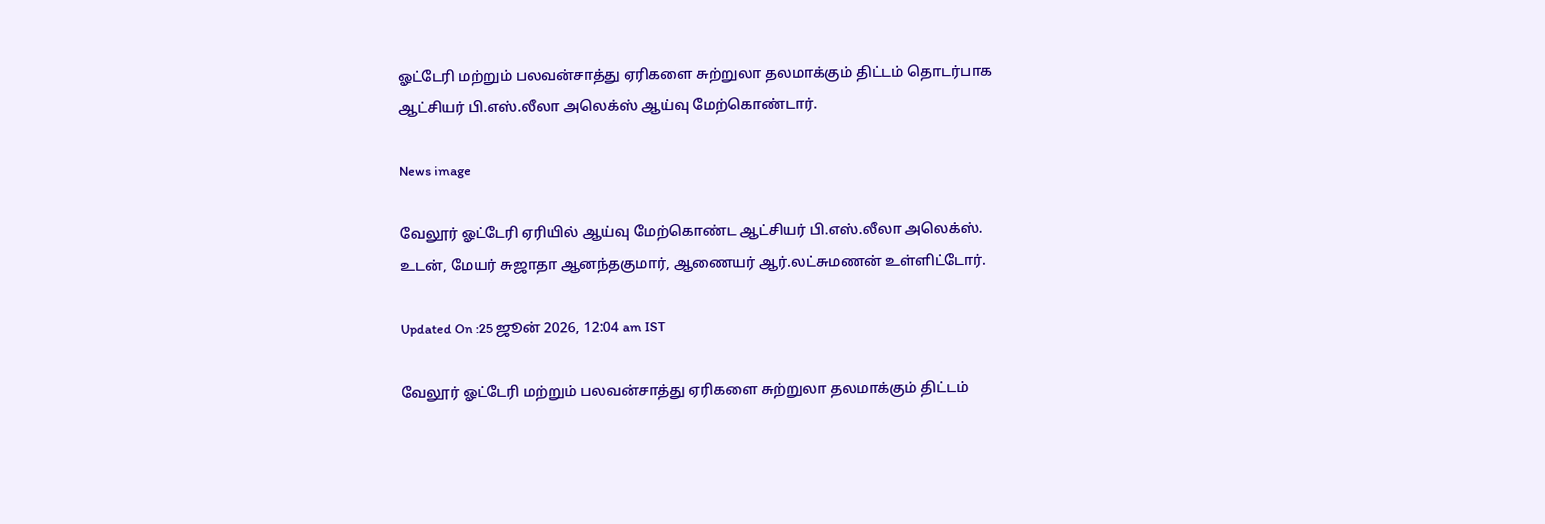ஓட்டேரி மற்றும் பலவன்சாத்து ஏரிகளை சுற்றுலா தலமாக்கும் திட்டம் தொடர்பாக ஆட்சியர் பி.எஸ்.லீலா அலெக்ஸ் ஆய்வு மேற்கொண்டார்.

News image

வேலூர் ஓட்டேரி ஏரியில் ஆய்வு மேற்கொண்ட ஆட்சியர் பி.எஸ்.லீலா அலெக்ஸ். உடன், மேயர் சுஜாதா ஆனந்தகுமார், ஆணையர் ஆர்.லட்சுமணன் உள்ளிட்டோர்.

Updated On :25 ஜூன் 2026, 12:04 am IST

வேலூர் ஓட்டேரி மற்றும் பலவன்சாத்து ஏரிகளை சுற்றுலா தலமாக்கும் திட்டம்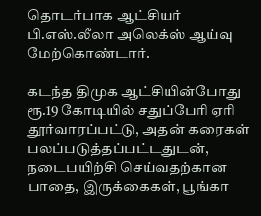தொடர்பாக ஆட்சியர் பி.எஸ்.லீலா அலெக்ஸ் ஆய்வு மேற்கொண்டார்.

கடந்த திமுக ஆட்சியின்போது ரூ.19 கோடியில் சதுப்பேரி ஏரி தூர்வாரப்பட்டு, அதன் கரைகள் பலப்படுத்தப்பட்டதுடன், நடைபயிற்சி செய்வதற்கான பாதை, இருக்கைகள், பூங்கா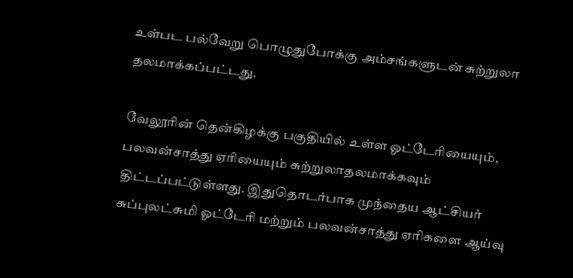உள்பட பல்வேறு பொழுதுபோக்கு அம்சங்களுடன் சுற்றுலா தலமாக்கப்பட்டது.

வேலூரின் தென்கிழக்கு பகுதியில் உள்ள ஓட்டேரியையும், பலவன்சாத்து ஏரியையும் சுற்றுலாதலமாக்கவும் திட்டப்பட்டுள்ளது. இதுதொடர்பாக முந்தைய ஆட்சியர் சுப்புலட்சுமி ஓட்டேரி மற்றும் பலவன்சாத்து ஏரிகளை ஆய்வு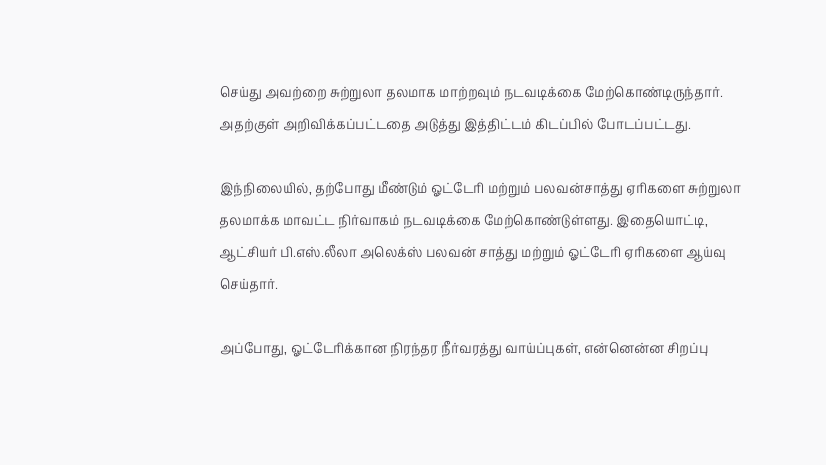செய்து அவற்றை சுற்றுலா தலமாக மாற்றவும் நடவடிக்கை மேற்கொண்டிருந்தார். அதற்குள் அறிவிக்கப்பட்டதை அடுத்து இத்திட்டம் கிடப்பில் போடப்பட்டது.

இந்நிலையில், தற்போது மீண்டும் ஓட்டேரி மற்றும் பலவன்சாத்து ஏரிகளை சுற்றுலா தலமாக்க மாவட்ட நிர்வாகம் நடவடிக்கை மேற்கொண்டுள்ளது. இதையொட்டி, ஆட்சியர் பி.எஸ்.லீலா அலெக்ஸ் பலவன் சாத்து மற்றும் ஓட்டேரி ஏரிகளை ஆய்வு செய்தார்.

அப்போது, ஓட்டேரிக்கான நிரந்தர நீர்வரத்து வாய்ப்புகள், என்னென்ன சிறப்பு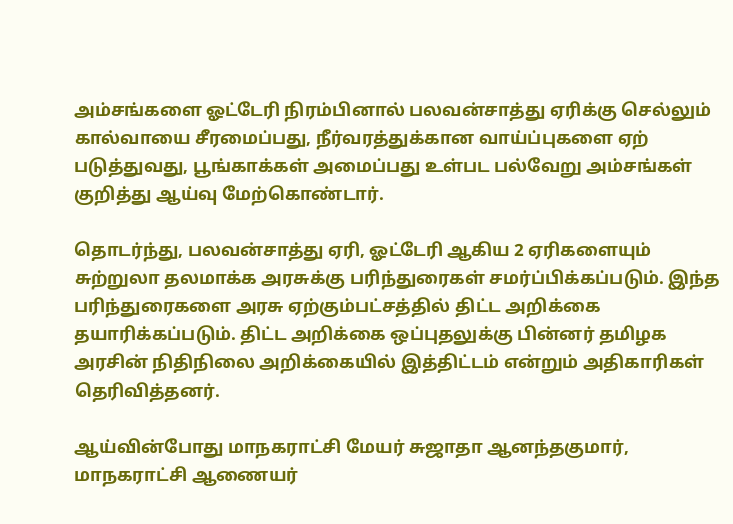அம்சங்களை ஓட்டேரி நிரம்பினால் பலவன்சாத்து ஏரிக்கு செல்லும் கால்வாயை சீரமைப்பது, நீர்வரத்துக்கான வாய்ப்புகளை ஏற் படுத்துவது, பூங்காக்கள் அமைப்பது உள்பட பல்வேறு அம்சங்கள் குறித்து ஆய்வு மேற்கொண்டார்.

தொடர்ந்து, பலவன்சாத்து ஏரி, ஓட்டேரி ஆகிய 2 ஏரிகளையும் சுற்றுலா தலமாக்க அரசுக்கு பரிந்துரைகள் சமர்ப்பிக்கப்படும். இந்த பரிந்துரைகளை அரசு ஏற்கும்பட்சத்தில் திட்ட அறிக்கை தயாரிக்கப்படும். திட்ட அறிக்கை ஒப்புதலுக்கு பின்னர் தமிழக அரசின் நிதிநிலை அறிக்கையில் இத்திட்டம் என்றும் அதிகாரிகள் தெரிவித்தனர்.

ஆய்வின்போது மாநகராட்சி மேயர் சுஜாதா ஆனந்தகுமார், மாநகராட்சி ஆணையர்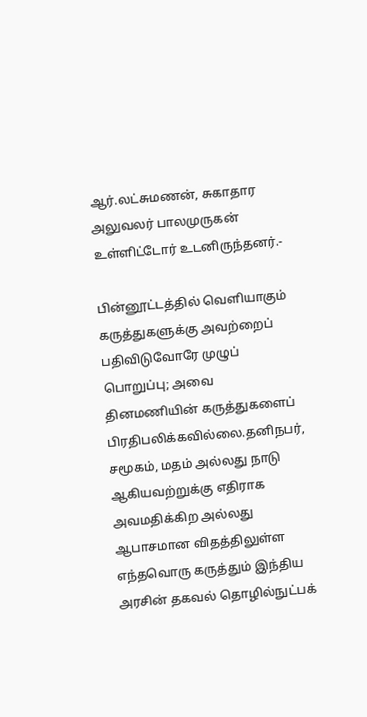ஆர்.லட்சுமணன், சுகாதார அலுவலர் பாலமுருகன் உள்ளிட்டோர் உடனிருந்தனர்.-

பின்னூட்டத்தில் வெளியாகும் கருத்துகளுக்கு அவற்றைப் பதிவிடுவோரே முழுப் பொறுப்பு; அவை தினமணியின் கருத்துகளைப் பிரதிபலிக்கவில்லை.தனிநபர், சமூகம், மதம் அல்லது நாடு ஆகியவற்றுக்கு எதிராக அவமதிக்கிற அல்லது ஆபாசமான விதத்திலுள்ள எந்தவொரு கருத்தும் இந்திய அரசின் தகவல் தொழில்நுட்பக்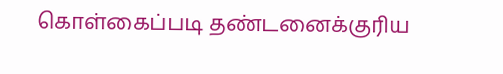கொள்கைப்படி தண்டனைக்குரிய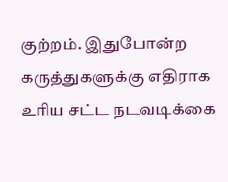குற்றம். இதுபோன்ற கருத்துகளுக்கு எதிராக உரிய சட்ட நடவடிக்கை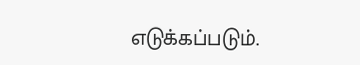எடுக்கப்படும்.